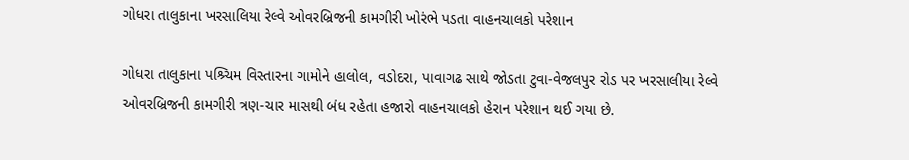ગોધરા તાલુકાના ખરસાલિયા રેલ્વે ઓવરબ્રિજની કામગીરી ખોરંભે પડતા વાહનચાલકો પરેશાન

ગોધરા તાલુકાના પશ્ર્ચિમ વિસ્તારના ગામોને હાલોલ, વડોદરા, પાવાગઢ સાથે જોડતા ટુવા-વેજલપુર રોડ પર ખરસાલીયા રેલ્વે ઓવરબ્રિજની કામગીરી ત્રણ-ચાર માસથી બંધ રહેતા હજારો વાહનચાલકો હેરાન પરેશાન થઈ ગયા છે.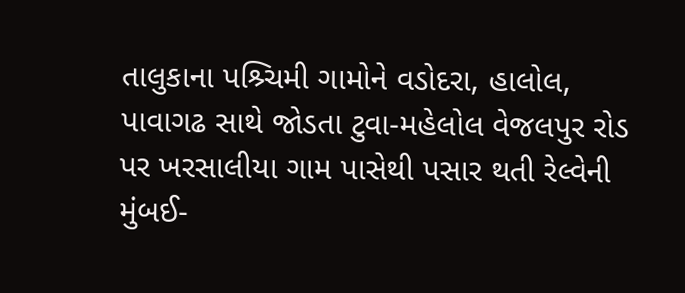તાલુકાના પશ્ર્ચિમી ગામોને વડોદરા, હાલોલ, પાવાગઢ સાથે જોડતા ટુવા-મહેલોલ વેજલપુર રોડ પર ખરસાલીયા ગામ પાસેથી પસાર થતી રેલ્વેની મુંબઈ-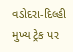વડોદરા-દિલ્હી મુખ્ય ટ્રેક પર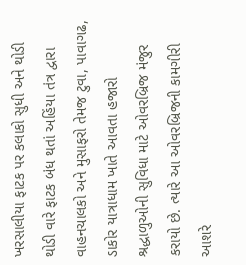ખરસાલીયા ફાટક પર કલાકો સુધી અને થોડી થોડી વારે ફાટક બંધ થતાં અહિંયા તંત્ર દ્વારા વાહનચાલકો અને મુસાફરો તેમજ ટુવા, પાવાગઢ, ડાકોર યાત્રાધામ ખાતે આવતા હજારો શ્રદ્ધાળુઓની સુવિધા માટે ઓવરબ્રિજ મંજુર કરાયો છે. ત્યારે આ ઓવરબ્રિજની કામગીરી આશરે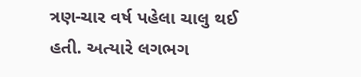ત્રણ-ચાર વર્ષ પહેલા ચાલુ થઈ હતી. અત્યારે લગભગ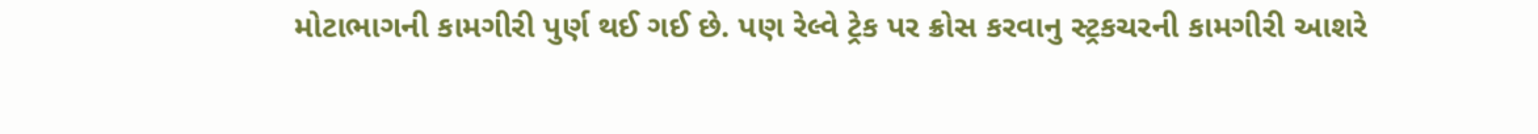મોટાભાગની કામગીરી પુર્ણ થઈ ગઈ છે. પણ રેલ્વે ટ્રેક પર ક્રોસ કરવાનુ સ્ટ્રકચરની કામગીરી આશરે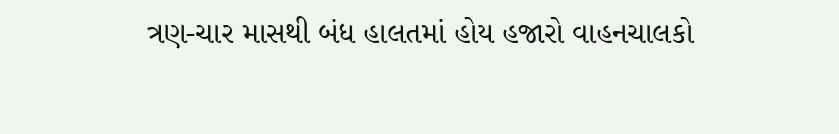ત્રણ-ચાર માસથી બંધ હાલતમાં હોય હજારો વાહનચાલકો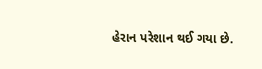હેરાન પરેશાન થઈ ગયા છે.